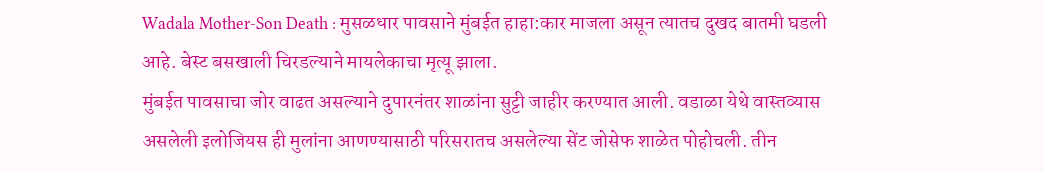Wadala Mother-Son Death : मुसळधार पावसाने मुंबईत हाहा:कार माजला असून त्यातच दुखद बातमी घडली आहे. बेस्ट बसखाली चिरडल्याने मायलेकाचा मृत्यू झाला.
मुंबईत पावसाचा जोर वाढत असल्याने दुपारनंतर शाळांना सुट्टी जाहीर करण्यात आली. वडाळा येथे वास्तव्यास असलेली इलोजियस ही मुलांना आणण्यासाठी परिसरातच असलेल्या सेंट जोसेफ शाळेत पोहोचली. तीन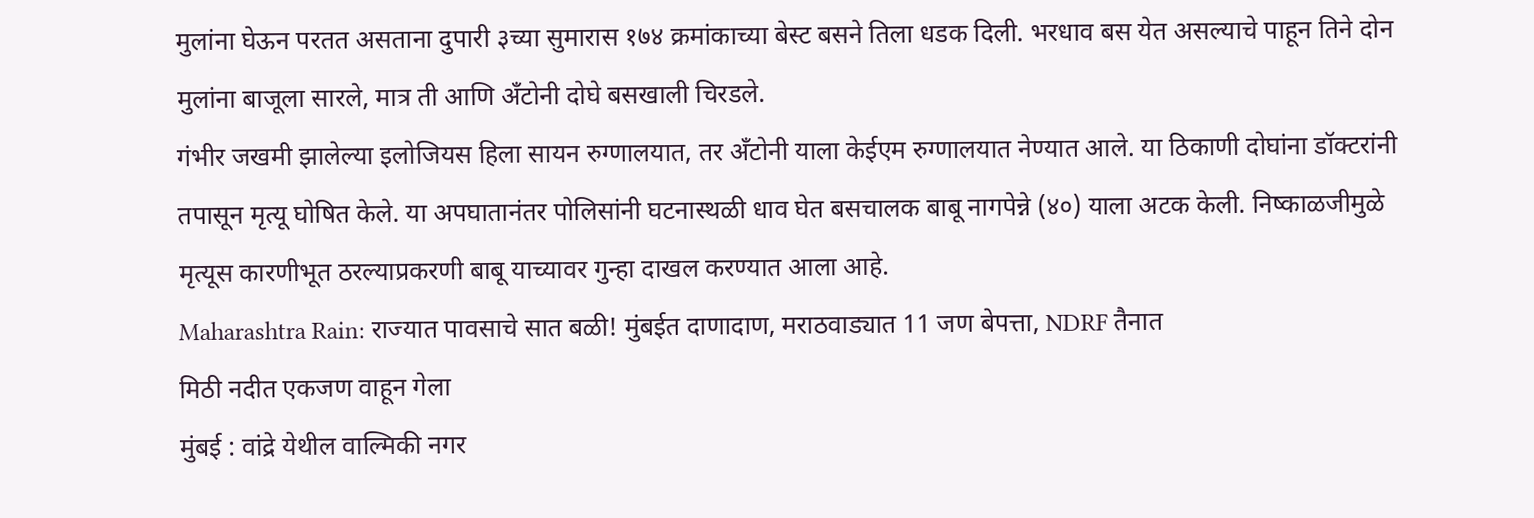मुलांना घेऊन परतत असताना दुपारी ३च्या सुमारास १७४ क्रमांकाच्या बेस्ट बसने तिला धडक दिली. भरधाव बस येत असल्याचे पाहून तिने दोन मुलांना बाजूला सारले, मात्र ती आणि अँटोनी दोघे बसखाली चिरडले.
गंभीर जखमी झालेल्या इलोजियस हिला सायन रुग्णालयात, तर अँटोनी याला केईएम रुग्णालयात नेण्यात आले. या ठिकाणी दोघांना डॉक्टरांनी तपासून मृत्यू घोषित केले. या अपघातानंतर पोलिसांनी घटनास्थळी धाव घेत बसचालक बाबू नागपेन्ने (४०) याला अटक केली. निष्काळजीमुळे मृत्यूस कारणीभूत ठरल्याप्रकरणी बाबू याच्यावर गुन्हा दाखल करण्यात आला आहे.
Maharashtra Rain: राज्यात पावसाचे सात बळी! मुंबईत दाणादाण, मराठवाड्यात 11 जण बेपत्ता, NDRF तैनात
मिठी नदीत एकजण वाहून गेला
मुंबई : वांद्रे येथील वाल्मिकी नगर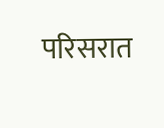परिसरात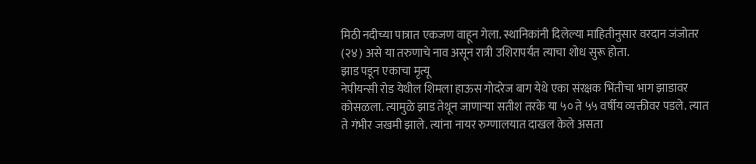मिठी नदीच्या पात्रात एकजण वाहून गेला. स्थानिकांनी दिलेल्या माहितीनुसार वरदान जंजोतर (२४) असे या तरुणाचे नाव असून रात्री उशिरापर्यंत त्याचा शोध सुरू होता.
झाड पडून एकाचा मृत्यू
नेपीयन्सी रोड येथील शिमला हाऊस गोदरेज बाग येथे एका संरक्षक भिंतीचा भाग झाडावर कोसळला. त्यामुळे झाड तेथून जाणाऱ्या सतीश तरके या ५० ते ५५ वर्षीय व्यक्तीवर पडले. त्यात ते गंभीर जखमी झाले. त्यांना नायर रुग्णालयात दाखल केले असता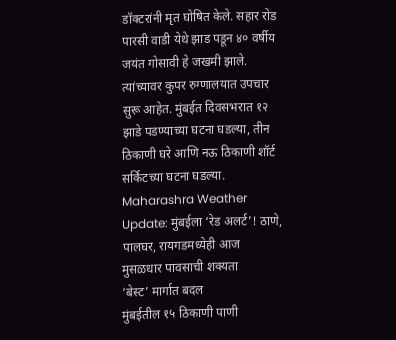डॉक्टरांनी मृत घोषित केले. सहार रोड पारसी वाडी येथे झाड पडून ४० वर्षीय जयंत गोसावी हे जखमी झाले. त्यांच्यावर कुपर रुग्णालयात उपचार सुरू आहेत. मुंबईत दिवसभरात १२ झाडे पडण्याच्या घटना घडल्या, तीन ठिकाणी घरे आणि नऊ ठिकाणी शॉर्ट सर्किटच्या घटना घडल्या.
Maharashra Weather Update: मुंबईला ‘रेड अलर्ट’! ठाणे, पालघर, रायगडमध्येही आज मुसळधार पावसाची शक्यता
‘बेस्ट’ मार्गात बदल
मुंबईतील १५ ठिकाणी पाणी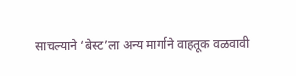साचल्याने ‘बेस्ट’ला अन्य मार्गाने वाहतूक वळवावी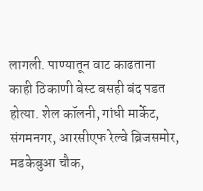लागली. पाण्यातून वाट काढताना काही ठिकाणी बेस्ट बसही बंद पडत होत्या. शेल कॉलनी, गांधी मार्केट, संगमनगर, आरसीएफ रेल्वे ब्रिजसमोर, मडकेबुआ चौक,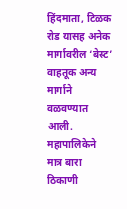हिंदमाता, टिळक रोड यासह अनेक मार्गावरील ‘बेस्ट’ वाहतूक अन्य मार्गाने वळवण्यात आली. महापालिकेने मात्र बारा ठिकाणी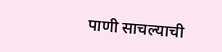पाणी साचल्याची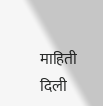माहिती दिली